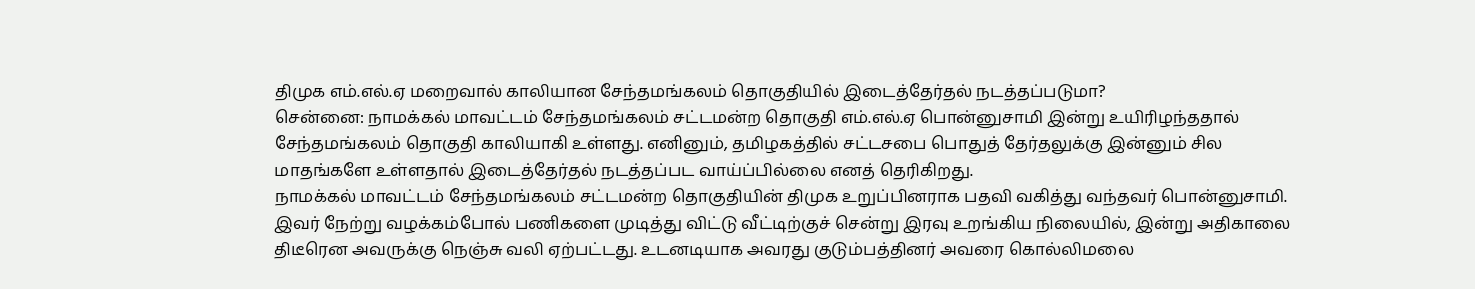திமுக எம்.எல்.ஏ மறைவால் காலியான சேந்தமங்கலம் தொகுதியில் இடைத்தேர்தல் நடத்தப்படுமா?
சென்னை: நாமக்கல் மாவட்டம் சேந்தமங்கலம் சட்டமன்ற தொகுதி எம்.எல்.ஏ பொன்னுசாமி இன்று உயிரிழந்ததால் சேந்தமங்கலம் தொகுதி காலியாகி உள்ளது. எனினும், தமிழகத்தில் சட்டசபை பொதுத் தேர்தலுக்கு இன்னும் சில மாதங்களே உள்ளதால் இடைத்தேர்தல் நடத்தப்பட வாய்ப்பில்லை எனத் தெரிகிறது.
நாமக்கல் மாவட்டம் சேந்தமங்கலம் சட்டமன்ற தொகுதியின் திமுக உறுப்பினராக பதவி வகித்து வந்தவர் பொன்னுசாமி. இவர் நேற்று வழக்கம்போல் பணிகளை முடித்து விட்டு வீட்டிற்குச் சென்று இரவு உறங்கிய நிலையில், இன்று அதிகாலை திடீரென அவருக்கு நெஞ்சு வலி ஏற்பட்டது. உடனடியாக அவரது குடும்பத்தினர் அவரை கொல்லிமலை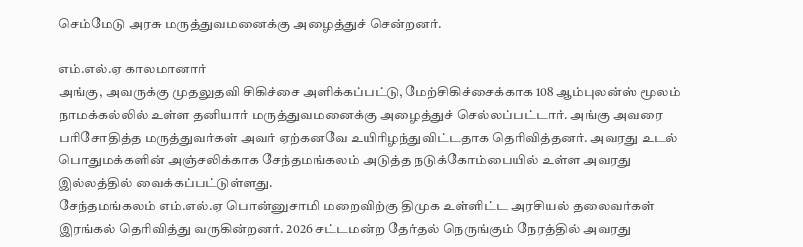செம்மேடு அரசு மருத்துவமனைக்கு அழைத்துச் சென்றனர்.

எம்.எல்.ஏ காலமானார்
அங்கு, அவருக்கு முதலுதவி சிகிச்சை அளிக்கப்பட்டு, மேற்சிகிச்சைக்காக 108 ஆம்புலன்ஸ் மூலம் நாமக்கல்லில் உள்ள தனியார் மருத்துவமனைக்கு அழைத்துச் செல்லப்பட்டார். அங்கு அவரை பரிசோதித்த மருத்துவர்கள் அவர் ஏற்கனவே உயிரிழந்துவிட்டதாக தெரிவித்தனர். அவரது உடல் பொதுமக்களின் அஞ்சலிக்காக சேந்தமங்கலம் அடுத்த நடுக்கோம்பையில் உள்ள அவரது இல்லத்தில் வைக்கப்பட்டுள்ளது.
சேந்தமங்கலம் எம்.எல்.ஏ பொன்னுசாமி மறைவிற்கு திமுக உள்ளிட்ட அரசியல் தலைவர்கள் இரங்கல் தெரிவித்து வருகின்றனர். 2026 சட்டமன்ற தேர்தல் நெருங்கும் நேரத்தில் அவரது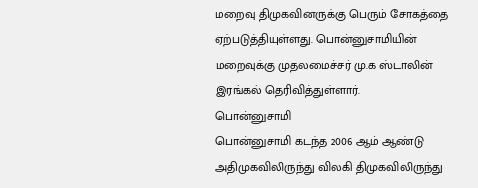மறைவு திமுகவினருக்கு பெரும் சோகத்தை ஏற்படுத்தியுள்ளது. பொன்னுசாமியின் மறைவுக்கு முதலமைச்சர் மு.க ஸ்டாலின் இரங்கல் தெரிவித்துள்ளார்.
பொன்னுசாமி
பொன்னுசாமி கடந்த 2006 ஆம் ஆண்டு அதிமுகவிலிருந்து விலகி திமுகவிலிருந்து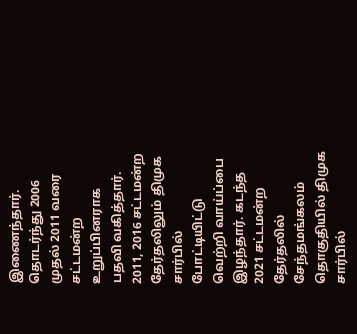இணைந்தார். தொடர்ந்து 2006 முதல் 2011 வரை சட்டமன்ற உறுப்பினராக பதவி வகித்தார். 2011, 2016 சட்டமன்ற தேர்தலிலும் திமுக சார்பில் போட்டியிட்டு வெற்றி வாய்ப்பை இழந்தார். கடந்த 2021 சட்டமன்ற தேர்தலில் சேந்தமங்கலம் தொகுதியில் திமுக சார்பில்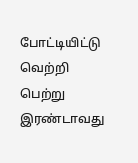போட்டியிட்டு வெற்றி பெற்று இரண்டாவது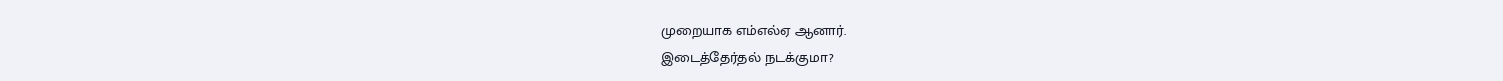முறையாக எம்எல்ஏ ஆனார்.
இடைத்தேர்தல் நடக்குமா?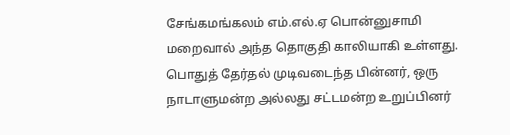சேங்கமங்கலம் எம்.எல்.ஏ பொன்னுசாமி மறைவால் அந்த தொகுதி காலியாகி உள்ளது. பொதுத் தேர்தல் முடிவடைந்த பின்னர், ஒரு நாடாளுமன்ற அல்லது சட்டமன்ற உறுப்பினர்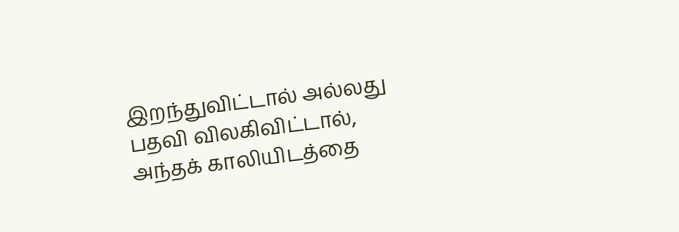இறந்துவிட்டால் அல்லது பதவி விலகிவிட்டால், அந்தக் காலியிடத்தை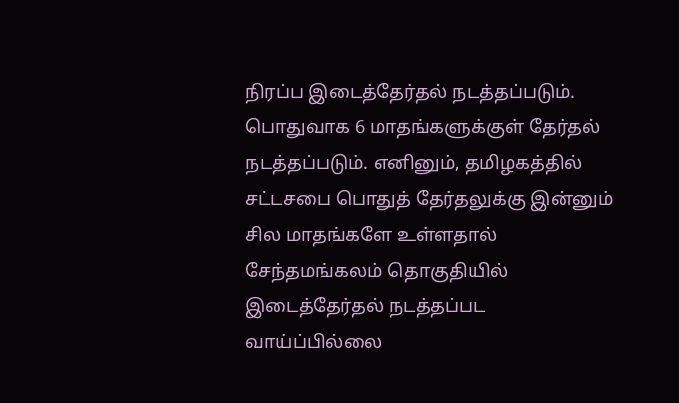நிரப்ப இடைத்தேர்தல் நடத்தப்படும். பொதுவாக 6 மாதங்களுக்குள் தேர்தல் நடத்தப்படும். எனினும், தமிழகத்தில் சட்டசபை பொதுத் தேர்தலுக்கு இன்னும் சில மாதங்களே உள்ளதால் சேந்தமங்கலம் தொகுதியில் இடைத்தேர்தல் நடத்தப்பட வாய்ப்பில்லை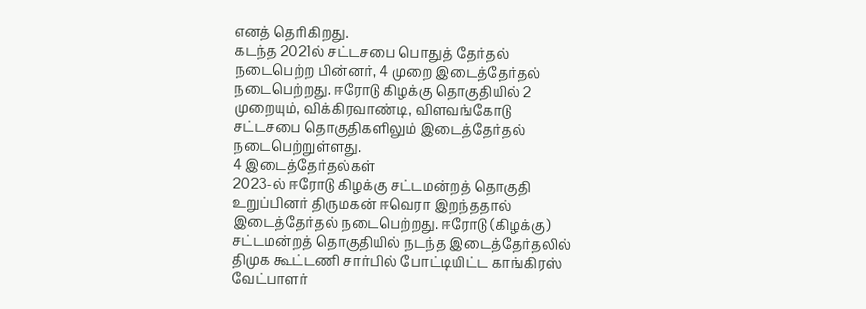எனத் தெரிகிறது.
கடந்த 2021ல் சட்டசபை பொதுத் தேர்தல் நடைபெற்ற பின்னர், 4 முறை இடைத்தேர்தல் நடைபெற்றது. ஈரோடு கிழக்கு தொகுதியில் 2 முறையும், விக்கிரவாண்டி, விளவங்கோடு சட்டசபை தொகுதிகளிலும் இடைத்தேர்தல் நடைபெற்றுள்ளது.
4 இடைத்தேர்தல்கள்
2023-ல் ஈரோடு கிழக்கு சட்டமன்றத் தொகுதி உறுப்பினர் திருமகன் ஈவெரா இறந்ததால் இடைத்தேர்தல் நடைபெற்றது. ஈரோடு (கிழக்கு) சட்டமன்றத் தொகுதியில் நடந்த இடைத்தேர்தலில் திமுக கூட்டணி சார்பில் போட்டியிட்ட காங்கிரஸ் வேட்பாளர்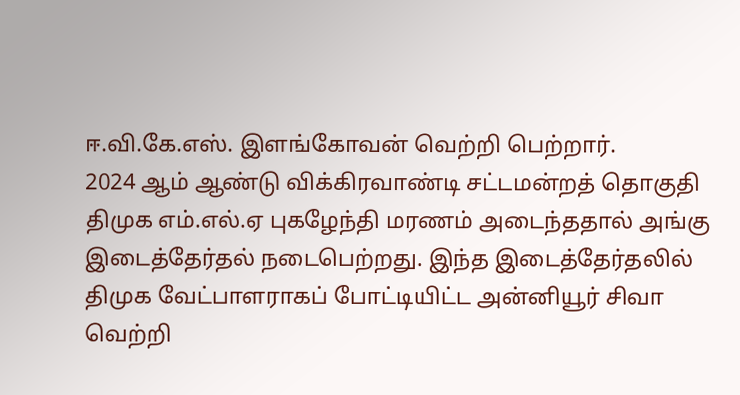ஈ.வி.கே.எஸ். இளங்கோவன் வெற்றி பெற்றார்.
2024 ஆம் ஆண்டு விக்கிரவாண்டி சட்டமன்றத் தொகுதி திமுக எம்.எல்.ஏ புகழேந்தி மரணம் அடைந்ததால் அங்கு இடைத்தேர்தல் நடைபெற்றது. இந்த இடைத்தேர்தலில் திமுக வேட்பாளராகப் போட்டியிட்ட அன்னியூர் சிவா வெற்றி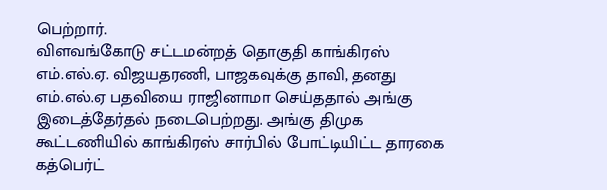பெற்றார்.
விளவங்கோடு சட்டமன்றத் தொகுதி காங்கிரஸ் எம்.எல்.ஏ. விஜயதரணி, பாஜகவுக்கு தாவி, தனது எம்.எல்.ஏ பதவியை ராஜினாமா செய்ததால் அங்கு இடைத்தேர்தல் நடைபெற்றது. அங்கு திமுக கூட்டணியில் காங்கிரஸ் சார்பில் போட்டியிட்ட தாரகை கத்பெர்ட்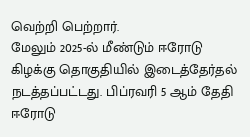வெற்றி பெற்றார்.
மேலும் 2025-ல் மீண்டும் ஈரோடு கிழக்கு தொகுதியில் இடைத்தேர்தல் நடத்தப்பட்டது. பிப்ரவரி 5 ஆம் தேதி ஈரோடு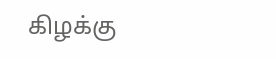கிழக்கு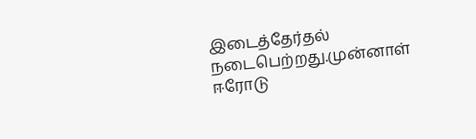இடைத்தேர்தல் நடைபெற்றது.முன்னாள் ஈரோடு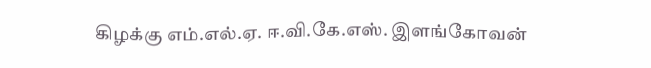கிழக்கு எம்.எல்.ஏ. ஈ.வி.கே.எஸ். இளங்கோவன்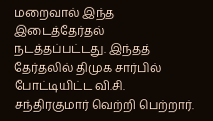மறைவால் இந்த இடைத்தேர்தல் நடத்தப்பட்டது. இந்தத் தேர்தலில் திமுக சார்பில் போட்டியிட்ட வி.சி. சந்திரகுமார் வெற்றி பெற்றார்.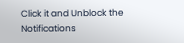Click it and Unblock the Notifications